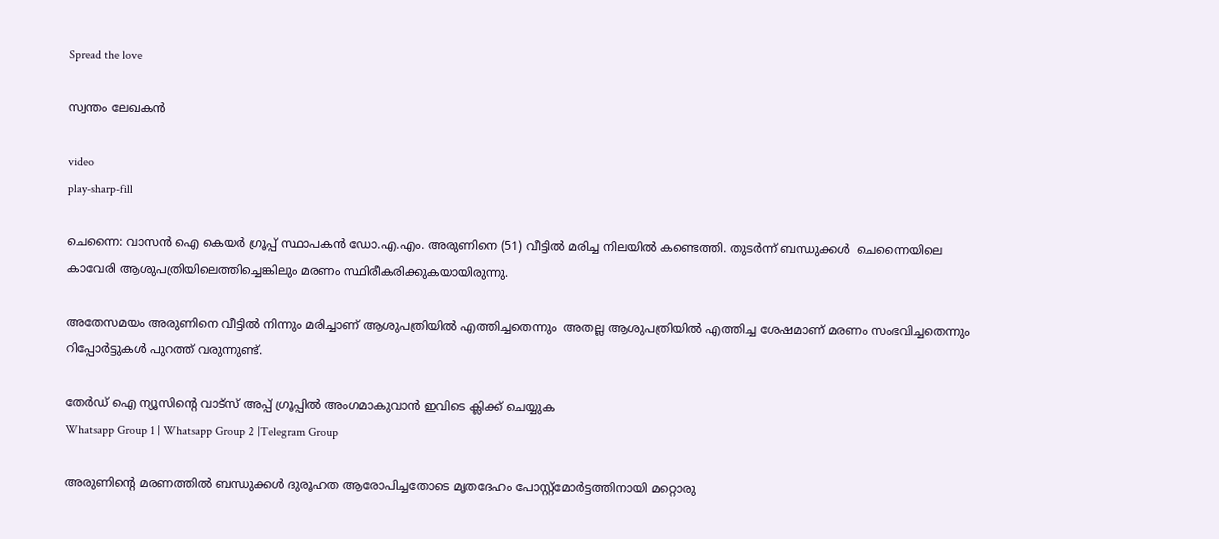Spread the love

സ്വന്തം ലേഖകൻ

video
play-sharp-fill

ചെന്നൈ: വാസന്‍ ഐ കെയര്‍ ഗ്രൂപ്പ് സ്ഥാപകന്‍ ഡോ.എ.എം. അരുണിനെ (51) വീട്ടില്‍ മരിച്ച നിലയില്‍ കണ്ടെത്തി. തുടർന്ന് ബന്ധുക്കൾ  ചെന്നൈയിലെ കാവേരി ആശുപത്രിയിലെത്തിച്ചെങ്കിലും മരണം സ്ഥിരീകരിക്കുകയായിരുന്നു.

അതേസമയം അരുണിനെ വീട്ടില്‍ നിന്നും മരിച്ചാണ് ആശുപത്രിയിൽ എത്തിച്ചതെന്നും  അതല്ല ആശുപത്രിയില്‍ എത്തിച്ച ശേഷമാണ് മരണം സംഭവിച്ചതെന്നും റിപ്പോര്‍ട്ടുകൾ പുറത്ത് വരുന്നുണ്ട്.

തേർഡ് ഐ ന്യൂസിന്റെ വാട്സ് അപ്പ് ഗ്രൂപ്പിൽ അംഗമാകുവാൻ ഇവിടെ ക്ലിക്ക് ചെയ്യുക
Whatsapp Group 1 | Whatsapp Group 2 |Telegram Group

അരുണിന്റെ മരണത്തിൽ ബന്ധുക്കൾ ദുരൂഹത ആരോപിച്ചതോടെ മൃതദേഹം പോസ്റ്റ്‌മോര്‍ട്ടത്തിനായി മറ്റൊരു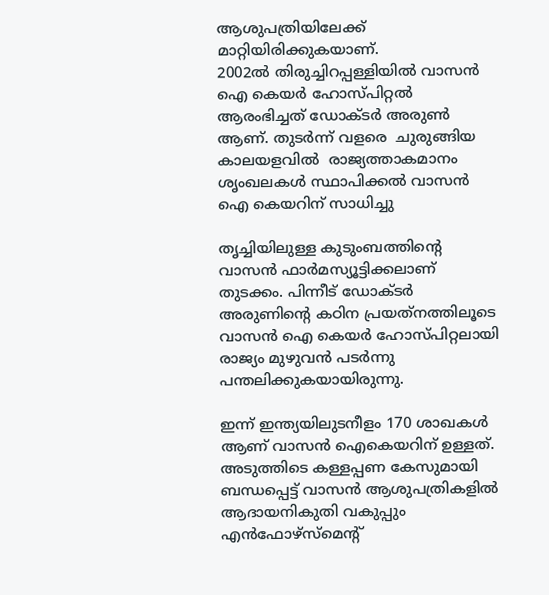ആശുപത്രിയിലേക്ക് മാറ്റിയിരിക്കുകയാണ്.
2002ല്‍ തിരുച്ചിറപ്പള്ളിയില്‍ വാസന്‍ ഐ കെയര്‍ ഹോസ്പിറ്റല്‍ ആരംഭിച്ചത് ഡോക്ടര്‍ അരുണ്‍ ആണ്. തുടർന്ന് വളരെ  ചുരുങ്ങിയ കാലയളവിൽ  രാജ്യത്താകമാനം ശൃംഖലകള്‍ സ്ഥാപിക്കൽ വാസന്‍ ഐ കെയറിന് സാധിച്ചു

തൃച്ചിയിലുള്ള കുടുംബത്തിന്റെ വാസന്‍ ഫാര്‍മസ്യൂട്ടിക്കലാണ് തുടക്കം. പിന്നീട് ഡോക്ടര്‍ അരുണിന്റെ കഠിന പ്രയത്‌നത്തിലൂടെ  വാസന്‍ ഐ കെയര്‍ ഹോസ്പിറ്റലായി രാജ്യം മുഴുവന്‍ പടര്‍ന്നു പന്തലിക്കുകയായിരുന്നു.

ഇന്ന് ഇന്ത്യയിലുടനീളം 170 ശാഖകള്‍ ആണ് വാസന്‍ ഐകെയറിന് ഉള്ളത്.
അടുത്തിടെ കള്ളപ്പണ കേസുമായി ബന്ധപ്പെട്ട് വാസന്‍ ആശുപത്രികളില്‍ ആദായനികുതി വകുപ്പും എന്‍ഫോഴ്‌സ്‌മെന്റ്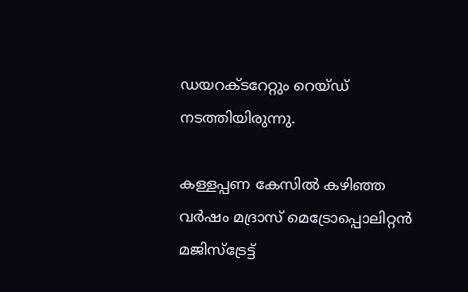ഡയറക്ടറേറ്റും റെയ്ഡ് നടത്തിയിരുന്നു.

കള്ളപ്പണ കേസിൽ കഴിഞ്ഞ വര്‍ഷം മദ്രാസ് മെട്രോപ്പൊലിറ്റന്‍ മജിസ്‌ട്രേട്ട്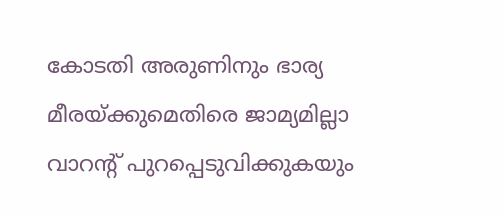കോടതി അരുണിനും ഭാര്യ മീരയ്ക്കുമെതിരെ ജാമ്യമില്ലാ വാറന്റ് പുറപ്പെടുവിക്കുകയും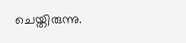ചെയ്തിരുന്നു.